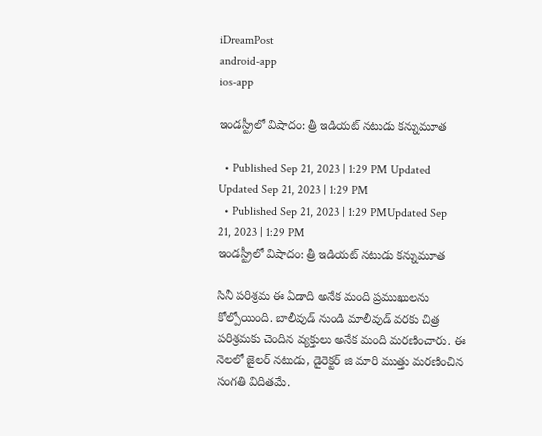iDreamPost
android-app
ios-app

ఇండస్ట్రీలో విషాదం: త్రీ ఇడియట్ నటుడు కన్నుమూత

  • Published Sep 21, 2023 | 1:29 PM Updated Updated Sep 21, 2023 | 1:29 PM
  • Published Sep 21, 2023 | 1:29 PMUpdated Sep 21, 2023 | 1:29 PM
ఇండస్ట్రీలో విషాదం: త్రీ ఇడియట్ నటుడు కన్నుమూత

సినీ పరిశ్రమ ఈ ఏడాది అనేక మంది ప్రముఖులను కోల్పోయింది. బాలీవుడ్ నుండి మాలీవుడ్ వరకు చిత్ర పరిశ్రమకు చెందిన వ్యక్తులు అనేక మంది మరణించారు. ఈ నెలలో జైలర్ నటుడు, డైరెక్టర్ జి మారి ముత్తు మరణించిన సంగతి విదితమే.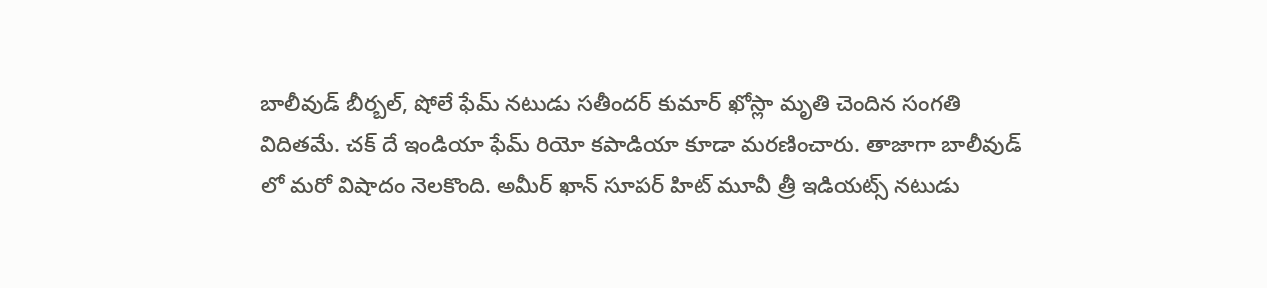బాలీవుడ్ బీర్బల్, షోలే ఫేమ్ నటుడు సతీందర్ కుమార్ ఖోస్లా మృతి చెందిన సంగతి విదితమే. చక్ దే ఇండియా ఫేమ్ రియో కపాడియా కూడా మరణించారు. తాజాగా బాలీవుడ్ లో మరో విషాదం నెలకొంది. అమీర్ ఖాన్ సూపర్ హిట్ మూవీ త్రీ ఇడియట్స్ నటుడు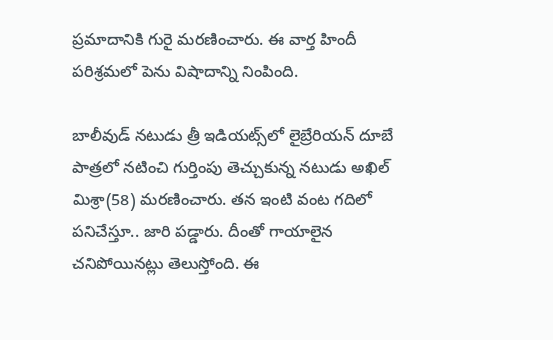ప్రమాదానికి గురై మరణించారు. ఈ వార్త హిందీ పరిశ్రమలో పెను విషాదాన్ని నింపింది.

బాలీవుడ్ నటుడు త్రీ ఇడియట్స్‌లో లైబ్రేరియన్ దూబే పాత్రలో నటించి గుర్తింపు తెచ్చుకున్న నటుడు అఖిల్ మిశ్రా(58) మరణించారు. తన ఇంటి వంట గదిలో పనిచేస్తూ.. జారి పడ్డారు. దీంతో గాయాలైన చనిపోయినట్లు తెలుస్తోంది. ఈ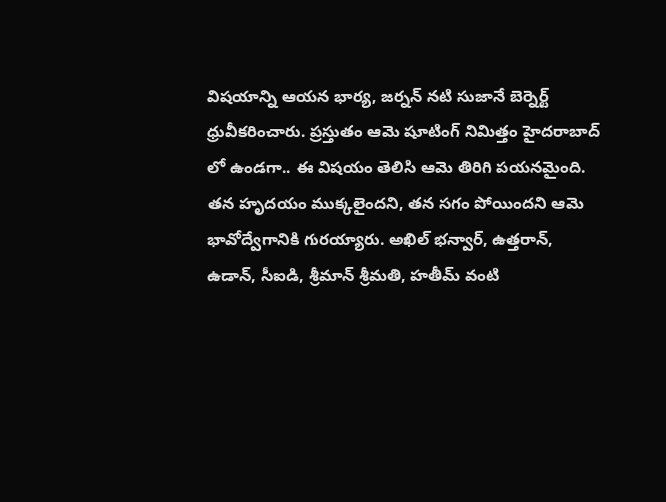విషయాన్ని ఆయన భార్య, జర్నన్ నటి సుజానే బెర్నెర్ట్ ధ్రువీకరించారు. ప్రస్తుతం ఆమె షూటింగ్ నిమిత్తం హైదరాబాద్ లో ఉండగా.. ఈ విషయం తెలిసి ఆమె తిరిగి పయనమైంది. తన హృదయం ముక్కలైందని, తన సగం పోయిందని ఆమె భావోద్వేగానికి గురయ్యారు. అఖిల్ భన్వార్, ఉత్తరాన్, ఉడాన్, సీఐడి, శ్రీమాన్ శ్రీమతి, హతీమ్ వంటి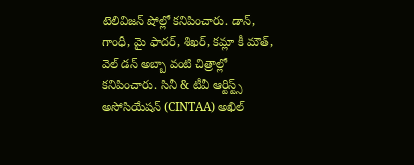టెలివిజన్ షోల్లో కనిపించారు. డాన్, గాంధీ, మై ఫాదర్, శిఖర్, కమ్లా కీ మౌత్, వెల్ డన్ అబ్బా వంటి చిత్రాల్లో కనిపించారు. సినీ & టీవీ ఆర్టిస్ట్స్ అసోసియేషన్ (CINTAA) అఖిల్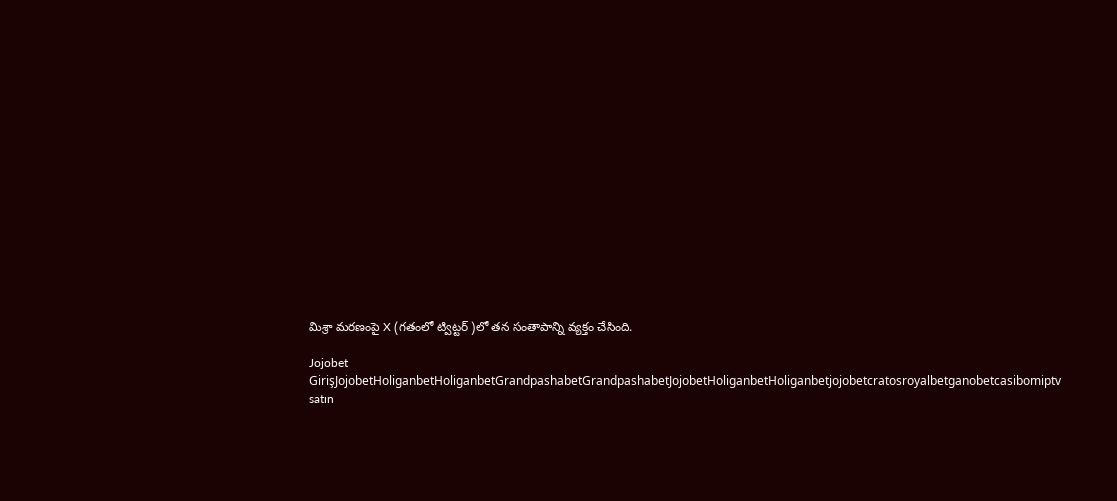మిశ్రా మరణంపై X (గతంలో ట్విట్టర్ )లో తన సంతాపాన్ని వ్యక్తం చేసింది.

Jojobet GirişJojobetHoliganbetHoliganbetGrandpashabetGrandpashabetJojobetHoliganbetHoliganbetjojobetcratosroyalbetganobetcasibomiptv satın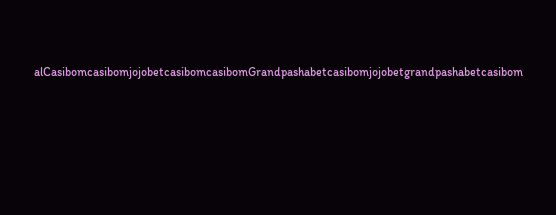alCasibomcasibomjojobetcasibomcasibomGrandpashabetcasibomjojobetgrandpashabetcasibom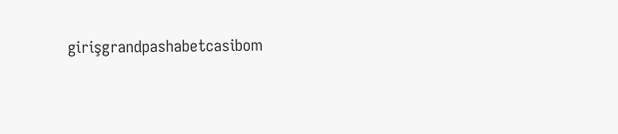girişgrandpashabetcasibom